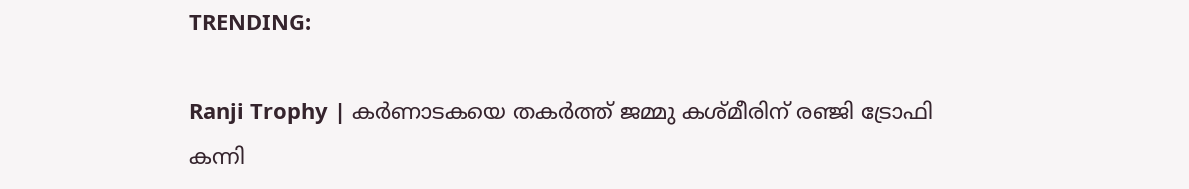TRENDING:

Ranji Trophy | കർണാടകയെ തകർത്ത് ജമ്മു കശ്മീരിന് രഞ്ജി ട്രോഫി കന്നി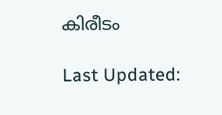കിരീടം

Last Updated: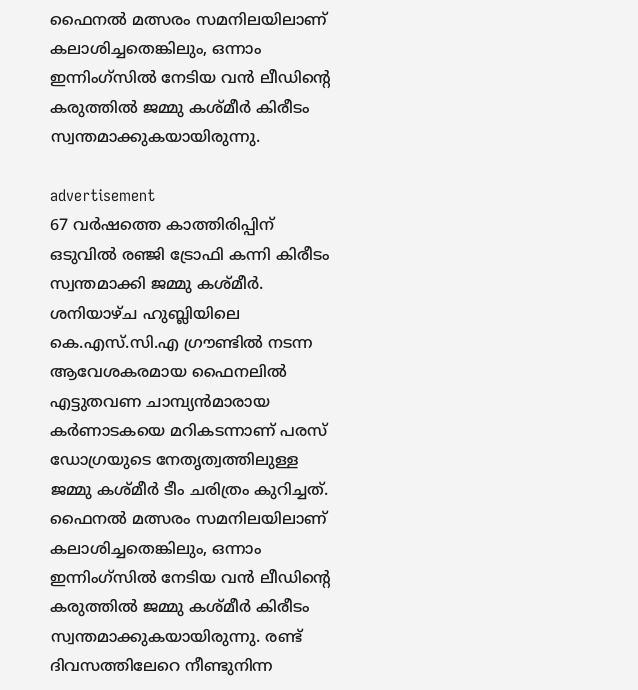ഫൈനൽ മത്സരം സമനിലയിലാണ് കലാശിച്ചതെങ്കിലും, ഒന്നാം ഇന്നിംഗ്‌സിൽ നേടിയ വൻ ലീഡിന്റെ കരുത്തിൽ ജമ്മു കശ്മീർ കിരീടം സ്വന്തമാക്കുകയായിരുന്നു.

advertisement
67 വർഷത്തെ കാത്തിരിപ്പിന് ഒടുവിൽ രഞ്ജി ട്രോഫി കന്നി കിരീടം സ്വന്തമാക്കി ജമ്മു കശ്മീർ. ശനിയാഴ്ച ഹുബ്ലിയിലെ കെ.എസ്.സി.എ ഗ്രൗണ്ടിൽ നടന്ന ആവേശകരമായ ഫൈനലിൽ എട്ടുതവണ ചാമ്പ്യൻമാരായ കർണാടകയെ മറികടന്നാണ് പരസ് ഡോഗ്രയുടെ നേതൃത്വത്തിലുള്ള ജമ്മു കശ്മീർ ടീം ചരിത്രം കുറിച്ചത്. ഫൈനൽ മത്സരം സമനിലയിലാണ് കലാശിച്ചതെങ്കിലും, ഒന്നാം ഇന്നിംഗ്‌സിൽ നേടിയ വൻ ലീഡിന്റെ കരുത്തിൽ ജമ്മു കശ്മീർ കിരീടം സ്വന്തമാക്കുകയായിരുന്നു. രണ്ട് ദിവസത്തിലേറെ നീണ്ടുനിന്ന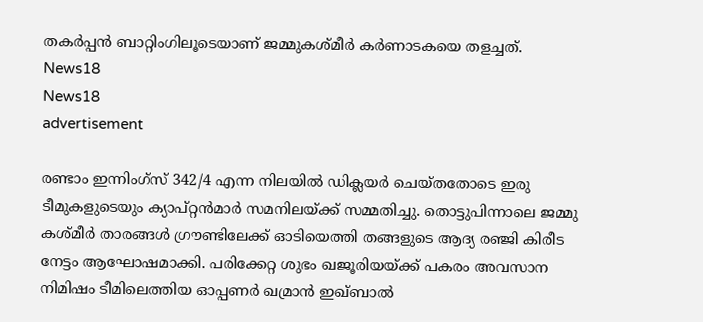തകർപ്പൻ ബാറ്റിംഗിലൂടെയാണ് ജമ്മുകശ്മീർ കർണാടകയെ തളച്ചത്.
News18
News18
advertisement

രണ്ടാം ഇന്നിംഗ്‌സ് 342/4 എന്ന നിലയിൽ ഡിക്ലയർ ചെയ്തതോടെ ഇരു ടീമുകളുടെയും ക്യാപ്റ്റൻമാർ സമനിലയ്ക്ക് സമ്മതിച്ചു. തൊട്ടുപിന്നാലെ ജമ്മു കശ്മീർ താരങ്ങൾ ഗ്രൗണ്ടിലേക്ക് ഓടിയെത്തി തങ്ങളുടെ ആദ്യ രഞ്ജി കിരീട നേട്ടം ആഘോഷമാക്കി. പരിക്കേറ്റ ശുഭം ഖജൂരിയയ്ക്ക് പകരം അവസാന നിമിഷം ടീമിലെത്തിയ ഓപ്പണർ ഖമ്രാൻ ഇഖ്ബാൽ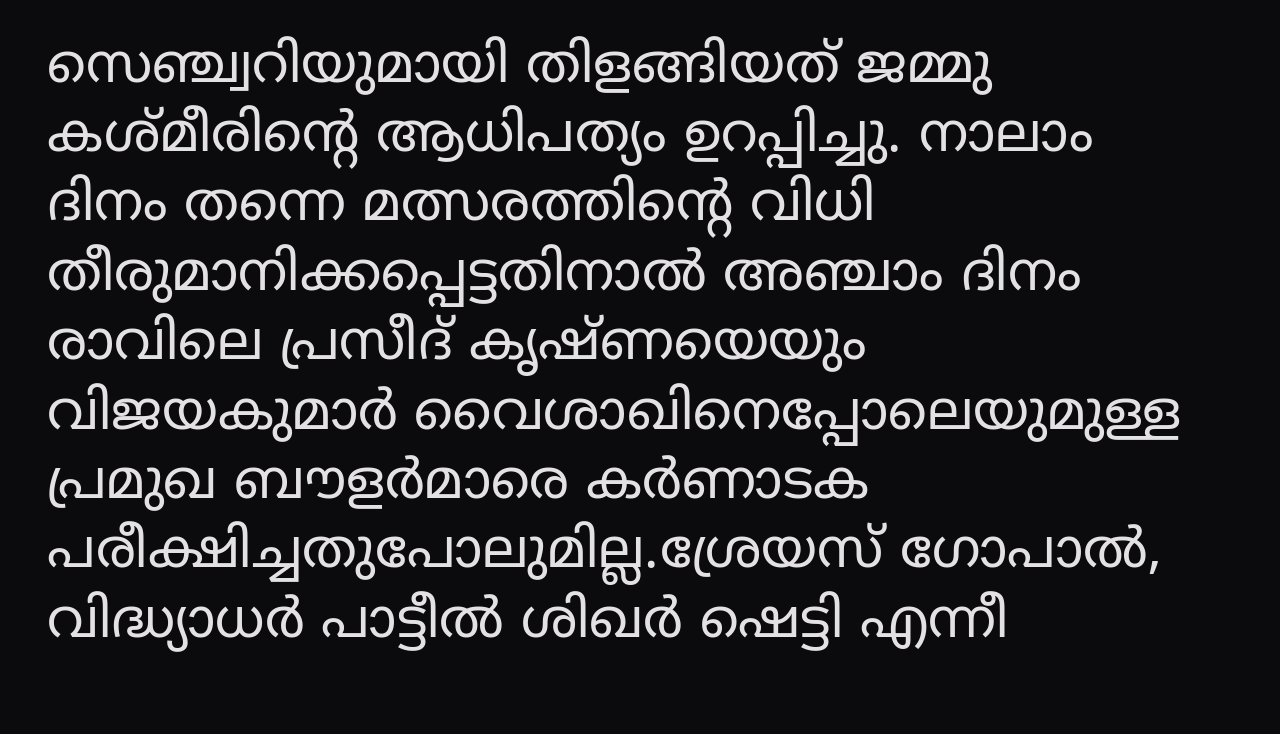സെഞ്ച്വറിയുമായി തിളങ്ങിയത് ജമ്മു കശ്മീരിന്റെ ആധിപത്യം ഉറപ്പിച്ചു. നാലാം ദിനം തന്നെ മത്സരത്തിന്റെ വിധി തീരുമാനിക്കപ്പെട്ടതിനാൽ അഞ്ചാം ദിനം രാവിലെ പ്രസീദ് കൃഷ്ണയെയും വിജയകുമാർ വൈശാഖിനെപ്പോലെയുമുള്ള പ്രമുഖ ബൗളർമാരെ കർണാടക പരീക്ഷിച്ചതുപോലുമില്ല.ശ്രേയസ് ഗോപാൽ, വിദ്ധ്യാധർ പാട്ടീൽ ശിഖർ ഷെട്ടി എന്നീ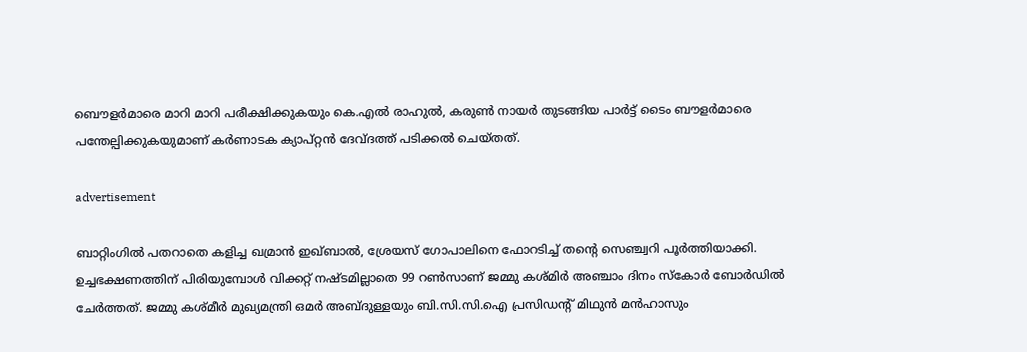ബൌളർമാരെ മാറി മാറി പരീക്ഷിക്കുകയും കെ.എൽ രാഹുൽ, കരുൺ നായർ തുടങ്ങിയ പാർട്ട് ടൈം ബൗളർമാരെ പന്തേല്പിക്കുകയുമാണ് കർണാടക ക്യാപ്റ്റൻ ദേവ്ദത്ത് പടിക്കൽ ചെയ്തത്.

advertisement

ബാറ്റിംഗിൽ പതറാതെ കളിച്ച ഖമ്രാൻ ഇഖ്ബാൽ, ശ്രേയസ് ഗോപാലിനെ ഫോറടിച്ച് തന്റെ സെഞ്ച്വറി പൂർത്തിയാക്കി. ഉച്ചഭക്ഷണത്തിന് പിരിയുമ്പോൾ വിക്കറ്റ് നഷ്ടമില്ലാതെ 99 റൺസാണ് ജമ്മു കശ്മിർ അഞ്ചാം ദിനം സ്കോർ ബോർഡിൽ ചേർത്തത്. ജമ്മു കശ്മീർ മുഖ്യമന്ത്രി ഒമർ അബ്ദുള്ളയും ബി.സി.സി.ഐ പ്രസിഡന്റ് മിഥുൻ മൻഹാസും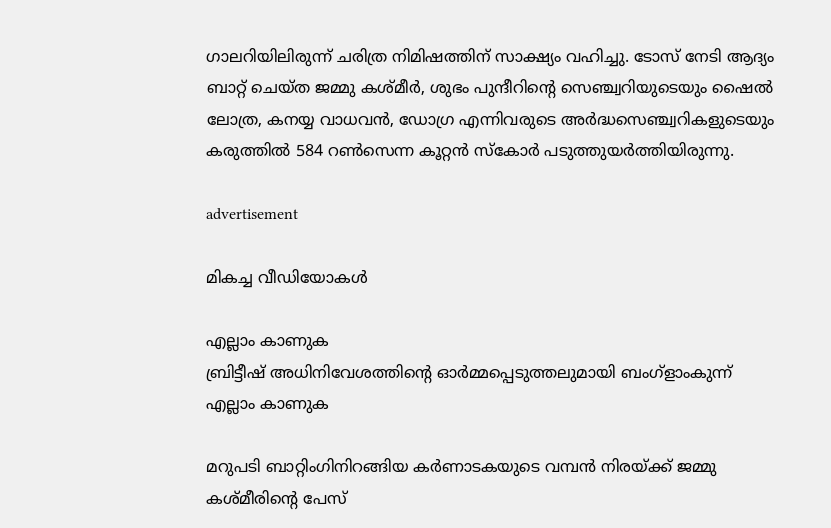ഗാലറിയിലിരുന്ന് ചരിത്ര നിമിഷത്തിന് സാക്ഷ്യം വഹിച്ചു. ടോസ് നേടി ആദ്യം ബാറ്റ് ചെയ്ത ജമ്മു കശ്മീർ, ശുഭം പുന്ദീറിന്റെ സെഞ്ച്വറിയുടെയും ഷൈൽ ലോത്ര, കനയ്യ വാധവൻ, ഡോഗ്ര എന്നിവരുടെ അർദ്ധസെഞ്ച്വറികളുടെയും കരുത്തിൽ 584 റൺസെന്ന കൂറ്റൻ സ്കോർ പടുത്തുയർത്തിയിരുന്നു.

advertisement

മികച്ച വീഡിയോകൾ

എല്ലാം കാണുക
ബ്രിട്ടീഷ് അധിനിവേശത്തിൻ്റെ ഓർമ്മപ്പെടുത്തലുമായി ബംഗ്ളാംകുന്ന്
എല്ലാം കാണുക

മറുപടി ബാറ്റിംഗിനിറങ്ങിയ കർണാടകയുടെ വമ്പൻ നിരയ്ക്ക് ജമ്മു കശ്മീരിന്റെ പേസ്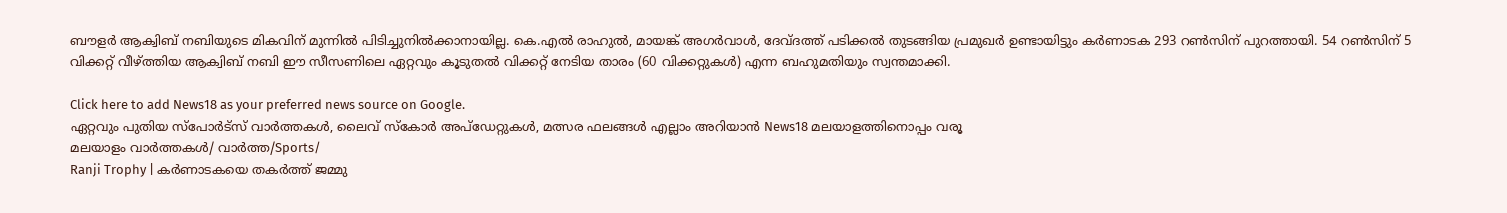ബൗളർ ആക്വിബ് നബിയുടെ മികവിന് മുന്നിൽ പിടിച്ചുനിൽക്കാനായില്ല. കെ.എൽ രാഹുൽ, മായങ്ക് അഗർവാൾ, ദേവ്ദത്ത് പടിക്കൽ തുടങ്ങിയ പ്രമുഖർ ഉണ്ടായിട്ടും കർണാടക 293 റൺസിന് പുറത്തായി. 54 റൺസിന് 5 വിക്കറ്റ് വീഴ്ത്തിയ ആക്വിബ് നബി ഈ സീസണിലെ ഏറ്റവും കൂടുതൽ വിക്കറ്റ് നേടിയ താരം (60 വിക്കറ്റുകൾ) എന്ന ബഹുമതിയും സ്വന്തമാക്കി.

Click here to add News18 as your preferred news source on Google.
ഏറ്റവും പുതിയ സ്പോർട്സ് വാർത്തകൾ, ലൈവ് സ്കോർ അപ്ഡേറ്റുകൾ, മത്സര ഫലങ്ങൾ എല്ലാം അറിയാൻ News18 മലയാളത്തിനൊപ്പം വരൂ
മലയാളം വാർത്തകൾ/ വാർത്ത/Sports/
Ranji Trophy | കർണാടകയെ തകർത്ത് ജമ്മു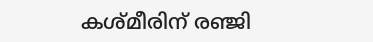കശ്മീരിന് രഞ്ജി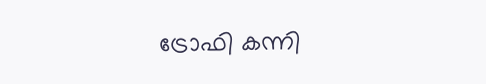ട്രോഫി കന്നി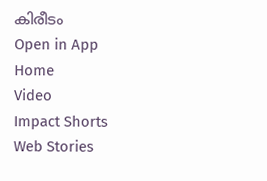കിരീടം
Open in App
Home
Video
Impact Shorts
Web Stories